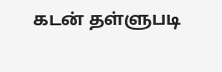கடன் தள்ளுபடி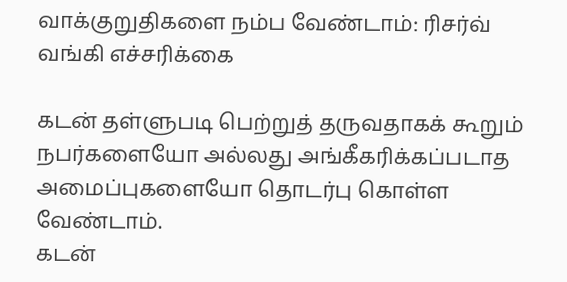வாக்குறுதிகளை நம்ப வேண்டாம்: ரிசர்வ் வங்கி எச்சரிக்கை

கடன் தள்ளுபடி பெற்றுத் தருவதாகக் கூறும் நபர்களையோ அல்லது அங்கீகரிக்கப்படாத அமைப்புகளையோ தொடர்பு கொள்ள வேண்டாம்.
கடன்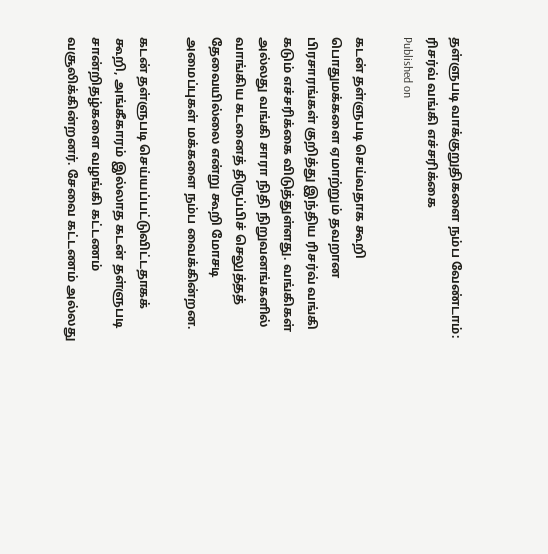தள்ளுபடி வாக்குறுதிகளை நம்ப வேண்டாம்: ரிசர்வ் வங்கி எச்சரிக்கை
Published on

கடன் தள்ளுபடி செய்வதாக கூறி பொதுமக்களை ஏமாற்றும் தவறான பிரசாரங்கள் குறித்து இந்திய ரிசர்வ் வங்கி கடும் எச்சரிக்கை விடுத்துள்ளது. வங்கிகள் அல்லது வங்கி சாரா நிதி நிறுவனங்களில் வாங்கிய கடனைத் திருப்பிச் செலுத்தத் தேவையில்லை என்று கூறி மோசடி அமைப்புகள் மக்களை நம்ப வைக்கின்றன.

கடன் தள்ளுபடி செய்யப்பட்டுவிட்டதாகக் கூறி, அங்கீகாரம் இல்லாத கடன் தள்ளுபடி சான்றிதழ்களை வழங்கி கட்டணம் வசூலிக்கின்றனர். சேவை கட்டணம் அல்லது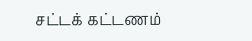சட்டக் கட்டணம்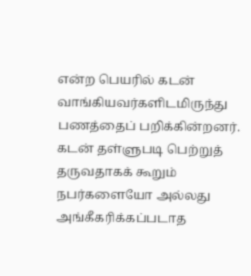என்ற பெயரில் கடன் வாங்கியவர்களிடமிருந்து பணத்தைப் பறிக்கின்றனர். கடன் தள்ளுபடி பெற்றுத் தருவதாகக் கூறும் நபர்களையோ அல்லது அங்கீகரிக்கப்படாத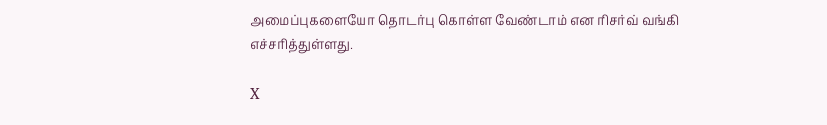அமைப்புகளையோ தொடர்பு கொள்ள வேண்டாம் என ரிசர்வ் வங்கி எச்சரித்துள்ளது.

X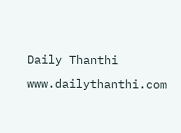Daily Thanthi
www.dailythanthi.com